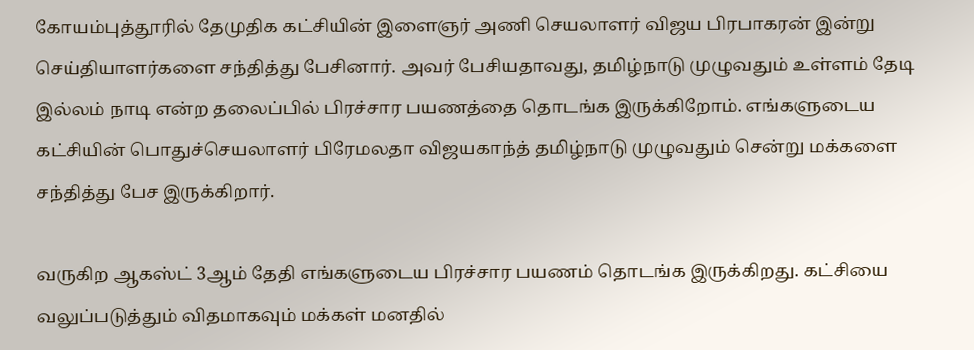கோயம்புத்தூரில் தேமுதிக கட்சியின் இளைஞர் அணி செயலாளர் விஜய பிரபாகரன் இன்று செய்தியாளர்களை சந்தித்து பேசினார். அவர் பேசியதாவது, தமிழ்நாடு முழுவதும் உள்ளம் தேடி இல்லம் நாடி என்ற தலைப்பில் பிரச்சார பயணத்தை தொடங்க இருக்கிறோம். எங்களுடைய கட்சியின் பொதுச்செயலாளர் பிரேமலதா விஜயகாந்த் தமிழ்நாடு முழுவதும் சென்று மக்களை சந்தித்து பேச இருக்கிறார்.

வருகிற ஆகஸ்ட் 3ஆம் தேதி எங்களுடைய பிரச்சார பயணம் தொடங்க இருக்கிறது. கட்சியை வலுப்படுத்தும் விதமாகவும் மக்கள் மனதில்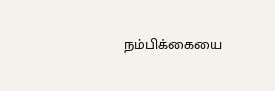நம்பிக்கையை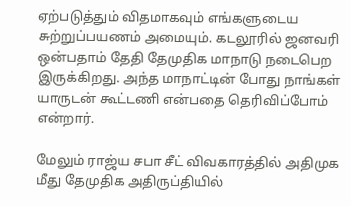ஏற்படுத்தும் விதமாகவும் எங்களுடைய சுற்றுப்பயணம் அமையும். கடலூரில் ஜனவரி ஒன்பதாம் தேதி தேமுதிக மாநாடு நடைபெற இருக்கிறது. அந்த மாநாட்டின் போது நாங்கள் யாருடன் கூட்டணி என்பதை தெரிவிப்போம் என்றார்.

மேலும் ராஜ்ய சபா சீட் விவகாரத்தில் அதிமுக மீது தேமுதிக அதிருப்தியில்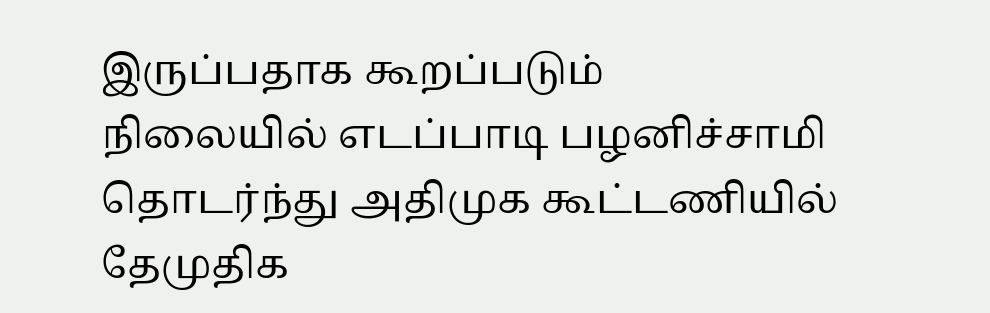இருப்பதாக கூறப்படும் நிலையில் எடப்பாடி பழனிச்சாமி தொடர்ந்து அதிமுக கூட்டணியில் தேமுதிக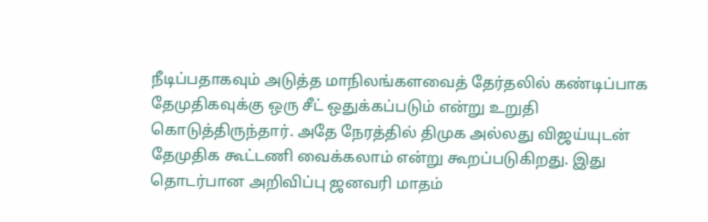நீடிப்பதாகவும் அடுத்த மாநிலங்களவைத் தேர்தலில் கண்டிப்பாக தேமுதிகவுக்கு ஒரு சீட் ஒதுக்கப்படும் என்று உறுதி கொடுத்திருந்தார். அதே நேரத்தில் திமுக அல்லது விஜய்யுடன் தேமுதிக கூட்டணி வைக்கலாம் என்று கூறப்படுகிறது. இது தொடர்பான அறிவிப்பு ஜனவரி மாதம்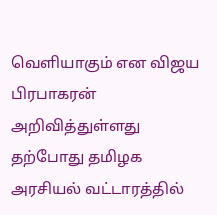வெளியாகும் என விஜய பிரபாகரன் அறிவித்துள்ளது தற்போது தமிழக அரசியல் வட்டாரத்தில்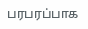பரபரப்பாக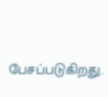பேசப்படுகிறது.